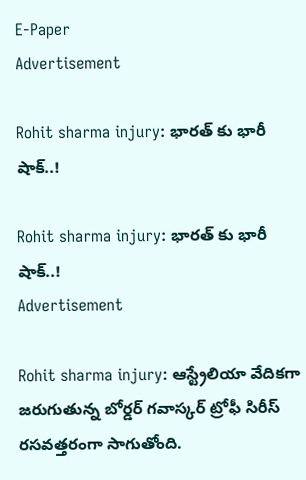E-Paper
Advertisement

Rohit sharma injury: భారత్ కు భారీ షాక్..!

Rohit sharma injury: భారత్ కు భారీ షాక్..!
Advertisement

Rohit sharma injury: ఆస్ట్రేలియా వేదికగా జరుగుతున్న బోర్డర్ గవాస్కర్ ట్రోఫీ సిరీస్ రసవత్తరంగా సాగుతోంది.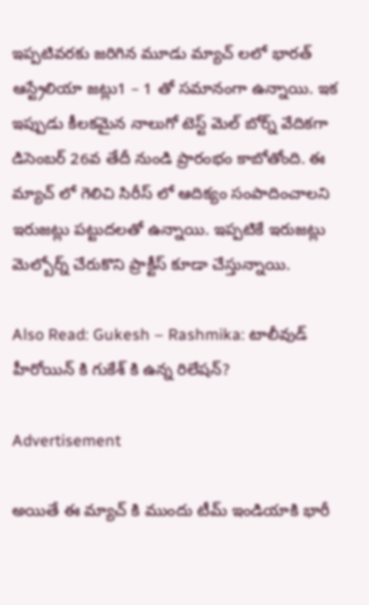ఇప్పటివరకు జరిగిన మూడు మ్యాచ్ లలో భారత్ ఆస్ట్రేలియా జట్లు1 – 1 తో సమానంగా ఉన్నాయి. ఇక ఇప్పుడు కీలకమైన నాలుగో టెస్ట్ మెల్ బోర్న్ వేదికగా డిసెంబర్ 26వ తేదీ నుండి ప్రారంభం కాబోతోంది. ఈ మ్యాచ్ లో గెలిచి సిరీస్ లో ఆదిక్యం సంపాదించాలని ఇరుజట్లు పట్టుదలతో ఉన్నాయి. ఇప్పటికే ఇరుజట్లు మెల్బోర్న్ చేరుకొని ప్రాక్టీస్ కూడా చేస్తున్నాయి.

Also Read: Gukesh – Rashmika: టాలీవుడ్ హీరోయిన్ కి గుకేశ్ కి ఉన్న రిలేషన్?

Advertisement

అయితే ఈ మ్యాచ్ కి ముందు టీమ్ ఇండియాకి భారీ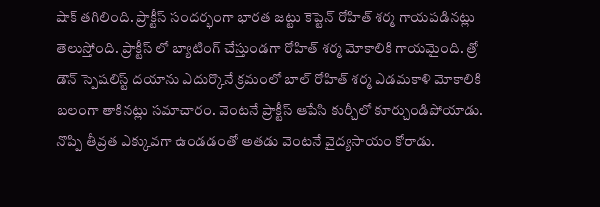షాక్ తగిలింది. ప్రాక్టీస్ సందర్భంగా భారత జట్టు కెప్టెన్ రోహిత్ శర్మ గాయపడినట్లు తెలుస్తోంది. ప్రాక్టీస్ లో బ్యాటింగ్ చేస్తుండగా రోహిత్ శర్మ మోకాలికి గాయమైంది. త్రో డౌన్ స్పెషలిస్ట్ దయాను ఎదుర్కొనే క్రమంలో బాల్ రోహిత్ శర్మ ఎడమకాళి మోకాలికి బలంగా తాకినట్లు సమాచారం. వెంటనే ప్రాక్టీస్ ఆపేసి కుర్చీలో కూర్చుండిపోయాడు. నొప్పి తీవ్రత ఎక్కువగా ఉండడంతో అతడు వెంటనే వైద్యసాయం కోరాడు.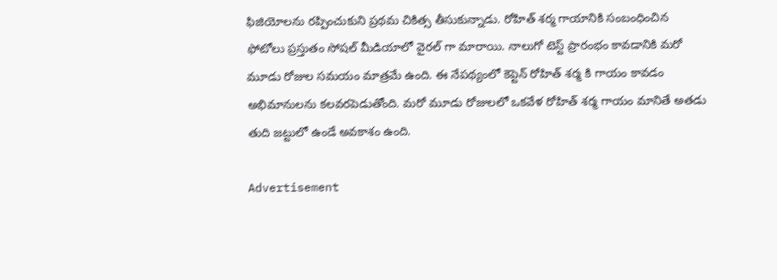ఫిజియోలను రప్పించుకుని ప్రథమ చికిత్స తీసుకున్నాడు. రోహిత్ శర్మ గాయానికి సంబంధించిన ఫోటోలు ప్రస్తుతం సోషల్ మీడియాలో వైరల్ గా మారాయి. నాలుగో టెస్ట్ ప్రారంభం కావడానికి మరో మూడు రోజుల సమయం మాత్రమే ఉంది. ఈ నేపథ్యంలో కెప్టెన్ రోహిత్ శర్మ కి గాయం కావడం అభిమానులను కలవరపెడుతోంది. మరో మూడు రోజులలో ఒకవేళ రోహిత్ శర్మ గాయం మానితే అతడు తుది జట్టులో ఉండే అవకాశం ఉంది.

Advertisement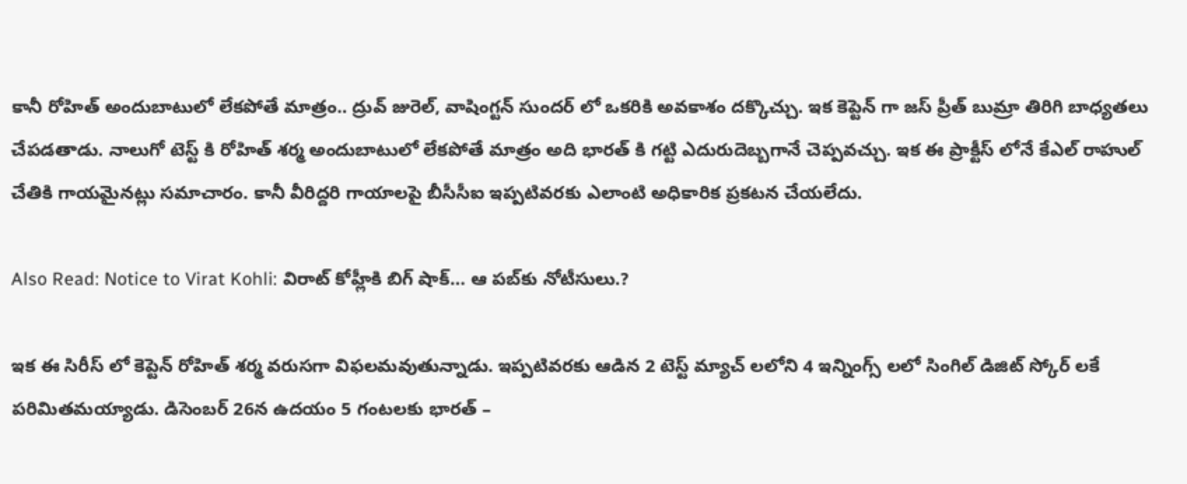కానీ రోహిత్ అందుబాటులో లేకపోతే మాత్రం.. ద్రువ్ జురెల్, వాషింగ్టన్ సుందర్ లో ఒకరికి అవకాశం దక్కొచ్చు. ఇక కెప్టెన్ గా జస్ ప్రీత్ బుమ్రా తిరిగి బాధ్యతలు చేపడతాడు. నాలుగో టెస్ట్ కి రోహిత్ శర్మ అందుబాటులో లేకపోతే మాత్రం అది భారత్ కి గట్టి ఎదురుదెబ్బగానే చెప్పవచ్చు. ఇక ఈ ప్రాక్టీస్ లోనే కేఎల్ రాహుల్ చేతికి గాయమైనట్లు సమాచారం. కానీ వీరిద్దరి గాయాలపై బీసీసీఐ ఇప్పటివరకు ఎలాంటి అధికారిక ప్రకటన చేయలేదు.

Also Read: Notice to Virat Kohli: విరాట్ కోహ్లీకి బిగ్ షాక్… ఆ పబ్‌కు నోటీసులు.?

ఇక ఈ సిరీస్ లో కెప్టెన్ రోహిత్ శర్మ వరుసగా విఫలమవుతున్నాడు. ఇప్పటివరకు ఆడిన 2 టెస్ట్ మ్యాచ్ లలోని 4 ఇన్నింగ్స్ లలో సింగిల్ డిజిట్ స్కోర్ లకే పరిమితమయ్యాడు. డిసెంబర్ 26న ఉదయం 5 గంటలకు భారత్ –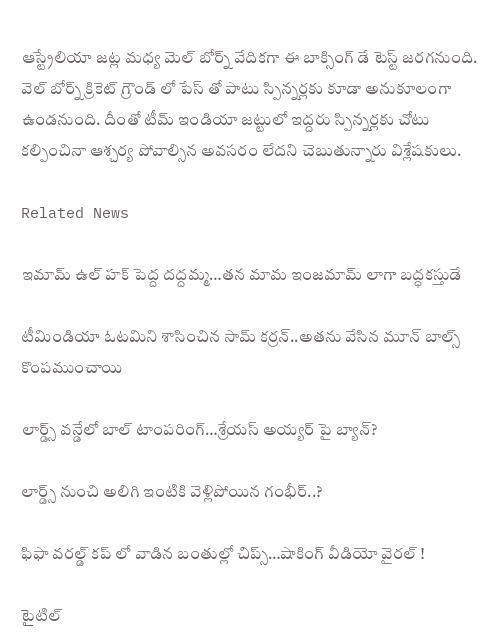ఆస్ట్రేలియా జట్ల మధ్య మెల్ బోర్న్ వేదికగా ఈ బాక్సింగ్ డే టెస్ట్ జరగనుంది. వెల్ బోర్న్ క్రికెట్ గ్రౌండ్ లో పేస్ తో పాటు స్పిన్నర్లకు కూడా అనుకూలంగా ఉండనుంది. దీంతో టీమ్ ఇండియా జట్టులో ఇద్దరు స్పిన్నర్లకు చోటు కల్పించినా ఆశ్చర్య పోవాల్సిన అవసరం లేదని చెబుతున్నారు విశ్లేషకులు.

Related News

ఇమామ్ ఉల్ హక్ పెద్ద ద‌ద్ద‌మ్మ‌…త‌న‌ మామ ఇంజ‌మామ్ లాగా బ‌ద్ధ‌క‌స్తుడే

టీమిండియా ఓట‌మిని శాసించిన‌ సామ్‌ కర్రన్..అత‌ను వేసిన మూన్ బాల్స్ కొంప‌ముంచాయి

లార్డ్స్ వన్డేలో బాల్ టాంపరింగ్…శ్రేయస్ అయ్యర్ పై బ్యాన్?

లార్డ్స్ నుంచి అలిగి ఇంటికి వెళ్లిపోయిన గంభీర్..?

ఫిఫా వ‌ర‌ల్డ్ క‌ప్ లో వాడిన‌ బంతుల్లో చిప్స్…షాకింగ్ వీడియో వైర‌ల్ !

టైటిల్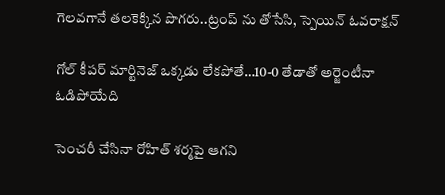గెల‌వ‌గానే త‌ల‌కెక్కిన పొగ‌రు..ట్రంప్ ను తోసేసి, స్పెయిన్ ఓవ‌రాక్ష‌న్‌

గోల్ కీపర్ మార్టినెజ్ ఒక్క‌డు లేక‌పోతే…10-0 తేడాతో అర్జెంటీనా ఓడిపోయేది

సెంచ‌రీ చేసినా రోహిత్ శ‌ర్మ‌పై ఆగ‌ని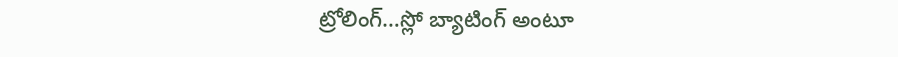ట్రోలింగ్…స్లో బ్యాటింగ్ అంటూ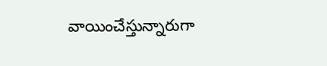వాయించేస్తున్నారుగా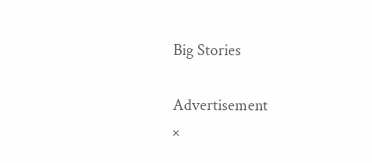Big Stories

Advertisement
×